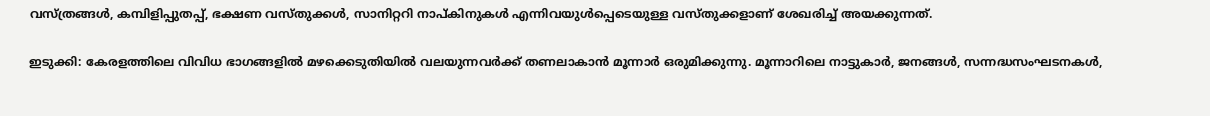വസ്ത്രങ്ങള്‍, കമ്പിളിപ്പുതപ്പ്, ഭക്ഷണ വസ്തുക്കള്‍, സാനിറ്ററി നാപ്കിനുകള്‍ എന്നിവയുള്‍പ്പെടെയുള്ള വസ്തുക്കളാണ് ശേഖരിച്ച് അയക്കുന്നത്.

ഇടുക്കി: കേരളത്തിലെ വിവിധ ഭാഗങ്ങളില്‍ മഴക്കെടുതിയില്‍ വലയുന്നവര്‍ക്ക് തണലാകാന്‍ മൂന്നാര്‍ ഒരുമിക്കുന്നു. മൂന്നാറിലെ നാട്ടുകാര്‍, ജനങ്ങള്‍, സന്നദ്ധസംഘടനകള്‍,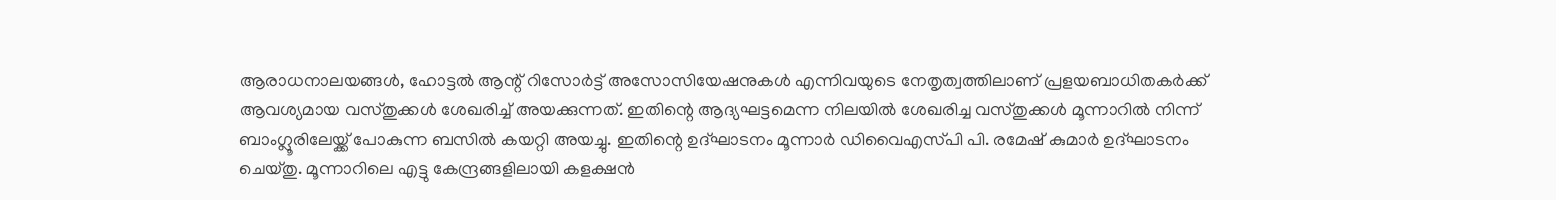ആരാധനാലയങ്ങള്‍, ഹോട്ടല്‍ ആന്റ് റിസോര്‍ട്ട് അസോസിയേഷനുകള്‍ എന്നിവയുടെ നേതൃത്വത്തിലാണ് പ്രളയബാധിതകര്‍ക്ക് ആവശ്യമായ വസ്തുക്കള്‍ ശേഖരിച്ച് അയക്കുന്നത്. ഇതിന്റെ ആദ്യഘട്ടമെന്ന നിലയില്‍ ശേഖരിച്ച വസ്തുക്കള്‍ മൂന്നാറില്‍ നിന്ന് ബാംഗ്ലൂരിലേയ്ക്ക് പോകുന്ന ബസില്‍ കയറ്റി അയച്ചു. ഇതിന്റെ ഉദ്ഘാടനം മൂന്നാര്‍ ഡിവൈഎസ്‍പി പി. രമേഷ് കുമാര്‍ ഉദ്ഘാടനം ചെയ്തു. മൂന്നാറിലെ എട്ടു കേന്ദ്രങ്ങളിലായി കളക്ഷന്‍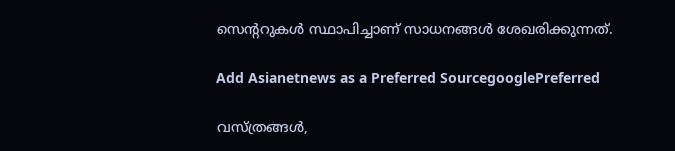സെന്‍ററുകള്‍ സ്ഥാപിച്ചാണ് സാധനങ്ങള്‍ ശേഖരിക്കുന്നത്.

Add Asianetnews as a Preferred SourcegooglePreferred

വസ്ത്രങ്ങള്‍,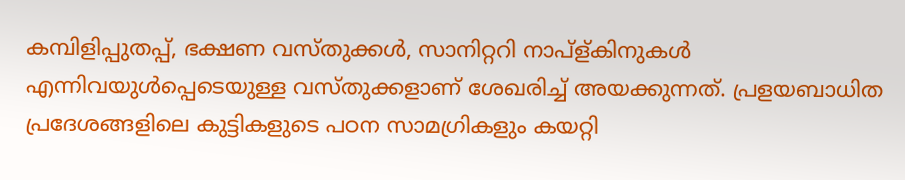കമ്പിളിപ്പുതപ്പ്, ഭക്ഷണ വസ്തുക്കള്‍, സാനിറ്ററി നാപ്ള്കിനുകള്‍ എന്നിവയുള്‍പ്പെടെയുള്ള വസ്തുക്കളാണ് ശേഖരിച്ച് അയക്കുന്നത്. പ്രളയബാധിത പ്രദേശങ്ങളിലെ കുട്ടികളുടെ പഠന സാമഗ്രികളും കയറ്റി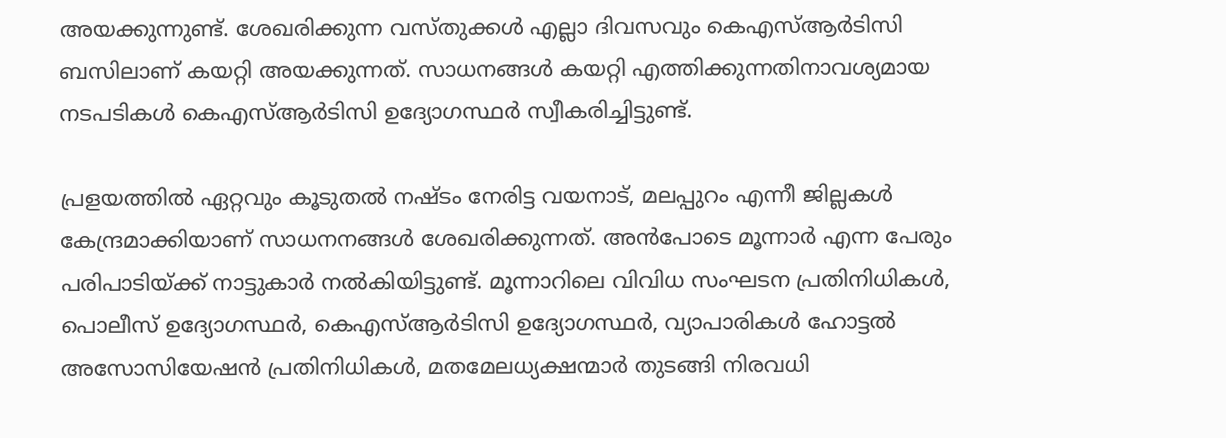അയക്കുന്നുണ്ട്. ശേഖരിക്കുന്ന വസ്തുക്കള്‍ എല്ലാ ദിവസവും കെഎസ്ആര്‍ടിസി ബസിലാണ് കയറ്റി അയക്കുന്നത്. സാധനങ്ങള്‍ കയറ്റി എത്തിക്കുന്നതിനാവശ്യമായ നടപടികള്‍ കെഎസ്ആര്‍ടിസി ഉദ്യോഗസ്ഥര്‍ സ്വീകരിച്ചിട്ടുണ്ട്.

പ്രളയത്തില്‍ ഏറ്റവും കൂടുതല്‍ നഷ്ടം നേരിട്ട വയനാട്, മലപ്പുറം എന്നീ ജില്ലകള്‍ കേന്ദ്രമാക്കിയാണ് സാധനനങ്ങള്‍ ശേഖരിക്കുന്നത്. അന്‍പോടെ മൂന്നാര്‍ എന്ന പേരും പരിപാടിയ്ക്ക് നാട്ടുകാര്‍ നല്‍കിയിട്ടുണ്ട്. മൂന്നാറിലെ വിവിധ സംഘടന പ്രതിനിധികള്‍, പൊലീസ് ഉദ്യോഗസ്ഥര്‍, കെഎസ്ആര്‍ടിസി ഉദ്യോഗസ്ഥര്‍, വ്യാപാരികള്‍ ഹോട്ടല്‍ അസോസിയേഷന്‍ പ്രതിനിധികള്‍, മതമേലധ്യക്ഷന്മാര്‍ തുടങ്ങി നിരവധി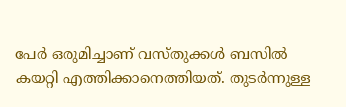പേര്‍ ഒരുമിച്ചാണ് വസ്തുക്കള്‍ ബസില്‍ കയറ്റി എത്തിക്കാനെത്തിയത്. തുടര്‍ന്നുള്ള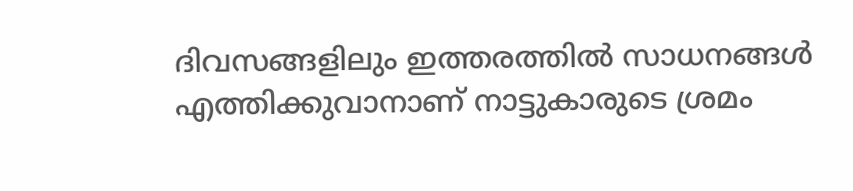ദിവസങ്ങളിലും ഇത്തരത്തില്‍ സാധനങ്ങള്‍ എത്തിക്കുവാനാണ് നാട്ടുകാരുടെ ശ്രമം